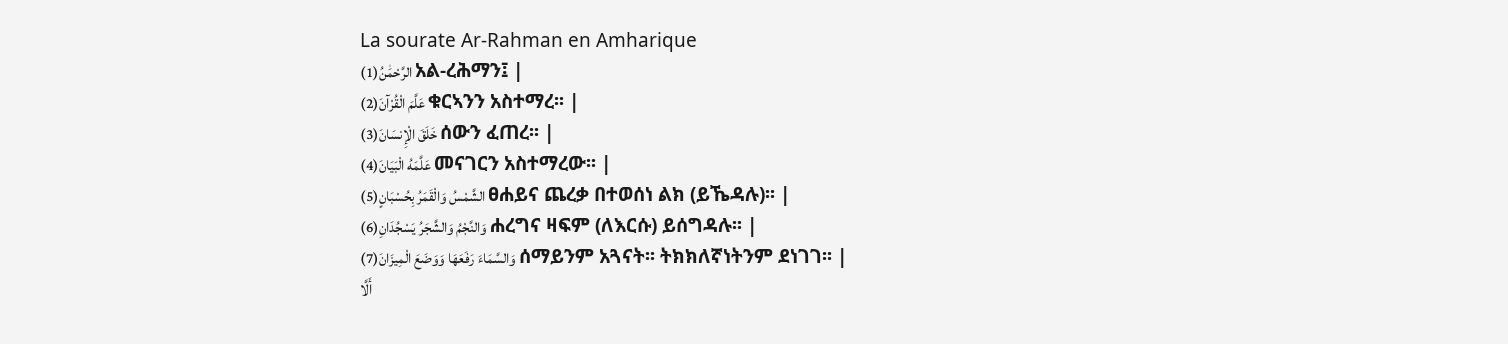La sourate Ar-Rahman en Amharique
الرَّحْمَٰنُ(1) አል-ረሕማን፤ |
عَلَّمَ الْقُرْآنَ(2) ቁርኣንን አስተማረ፡፡ |
خَلَقَ الْإِنسَانَ(3) ሰውን ፈጠረ፡፡ |
عَلَّمَهُ الْبَيَانَ(4) መናገርን አስተማረው፡፡ |
الشَّمْسُ وَالْقَمَرُ بِحُسْبَانٍ(5) ፀሐይና ጨረቃ በተወሰነ ልክ (ይኼዳሉ)፡፡ |
وَالنَّجْمُ وَالشَّجَرُ يَسْجُدَانِ(6) ሐረግና ዛፍም (ለእርሱ) ይሰግዳሉ፡፡ |
وَالسَّمَاءَ رَفَعَهَا وَوَضَعَ الْمِيزَانَ(7) ሰማይንም አጓናት፡፡ ትክክለኛነትንም ደነገገ፡፡ |
أَلَّا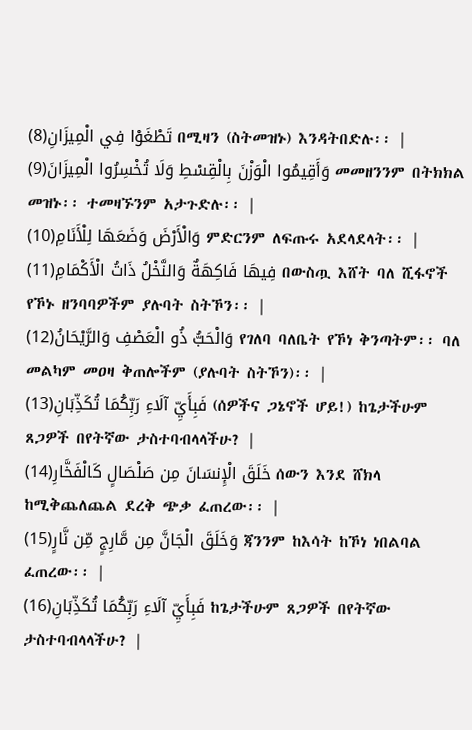تَطْغَوْا فِي الْمِيزَانِ(8) በሚዛን (ስትመዝኑ) እንዳትበድሉ፡፡ |
وَأَقِيمُوا الْوَزْنَ بِالْقِسْطِ وَلَا تُخْسِرُوا الْمِيزَانَ(9) መመዘንንም በትክክል መዝኑ፡፡ ተመዛኙንም አታጉድሉ፡፡ |
وَالْأَرْضَ وَضَعَهَا لِلْأَنَامِ(10) ምድርንም ለፍጡሩ አደላደላት፡፡ |
فِيهَا فَاكِهَةٌ وَالنَّخْلُ ذَاتُ الْأَكْمَامِ(11) በውስጧ እሸት ባለ ሺፋኖች የኾኑ ዘንባባዎችም ያሉባት ስትኾን፡፡ |
وَالْحَبُّ ذُو الْعَصْفِ وَالرَّيْحَانُ(12) የገለባ ባለቤት የኾነ ቅንጣትም፡፡ ባለ መልካም መዐዛ ቅጠሎችም (ያሉባት ስትኾን)፡፡ |
فَبِأَيِّ آلَاءِ رَبِّكُمَا تُكَذِّبَانِ(13) (ሰዎችና ጋኔኖች ሆይ!) ከጌታችሁም ጸጋዎች በየትኛው ታስተባብላላችሁ? |
خَلَقَ الْإِنسَانَ مِن صَلْصَالٍ كَالْفَخَّارِ(14) ሰውን እንደ ሸክላ ከሚቅጨለጨል ደረቅ ጭቃ ፈጠረው፡፡ |
وَخَلَقَ الْجَانَّ مِن مَّارِجٍ مِّن نَّارٍ(15) ጃንንም ከእሳት ከኾነ ነበልባል ፈጠረው፡፡ |
فَبِأَيِّ آلَاءِ رَبِّكُمَا تُكَذِّبَانِ(16) ከጌታችሁም ጸጋዎች በየትኛው ታስተባብላላችሁ? |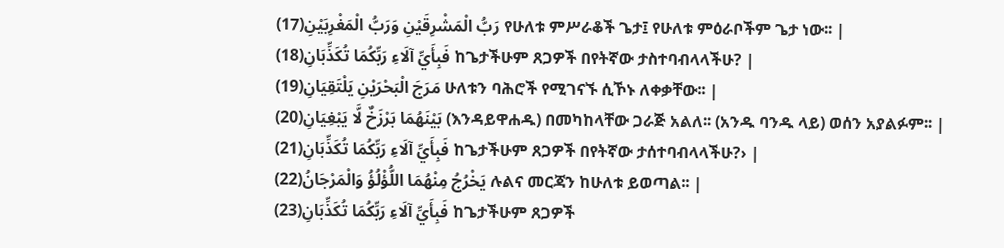رَبُّ الْمَشْرِقَيْنِ وَرَبُّ الْمَغْرِبَيْنِ(17) የሁለቱ ምሥራቆች ጌታ፤ የሁለቱ ምዕራቦችም ጌታ ነው፡፡ |
فَبِأَيِّ آلَاءِ رَبِّكُمَا تُكَذِّبَانِ(18) ከጌታችሁም ጸጋዎች በየትኛው ታስተባብላላችሁ? |
مَرَجَ الْبَحْرَيْنِ يَلْتَقِيَانِ(19) ሁለቱን ባሕሮች የሚገናኙ ሲኾኑ ለቀቃቸው፡፡ |
بَيْنَهُمَا بَرْزَخٌ لَّا يَبْغِيَانِ(20) (እንዳይዋሐዱ) በመካከላቸው ጋራጅ አልለ፡፡ (አንዱ ባንዱ ላይ) ወሰን አያልፉም፡፡ |
فَبِأَيِّ آلَاءِ رَبِّكُمَا تُكَذِّبَانِ(21) ከጌታችሁም ጸጋዎች በየትኛው ታሰተባብላላችሁ?› |
يَخْرُجُ مِنْهُمَا اللُّؤْلُؤُ وَالْمَرْجَانُ(22) ሉልና መርጃን ከሁለቱ ይወጣል፡፡ |
فَبِأَيِّ آلَاءِ رَبِّكُمَا تُكَذِّبَانِ(23) ከጌታችሁም ጸጋዎች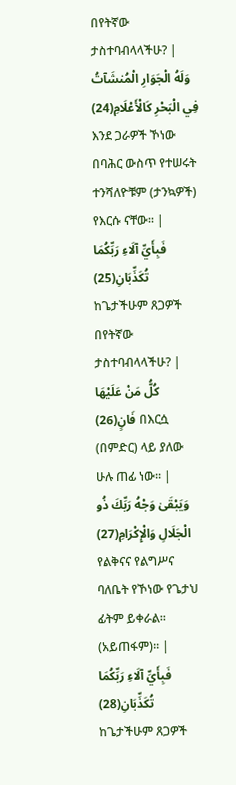በየትኛው ታስተባብላላችሁ? |
وَلَهُ الْجَوَارِ الْمُنشَآتُ فِي الْبَحْرِ كَالْأَعْلَامِ(24) እንደ ጋራዎች ኾነው በባሕር ውስጥ የተሠሩት ተንሻለዮቹም (ታንኳዎች) የእርሱ ናቸው፡፡ |
فَبِأَيِّ آلَاءِ رَبِّكُمَا تُكَذِّبَانِ(25) ከጌታችሁም ጸጋዎች በየትኛው ታስተባብላላችሁ? |
كُلُّ مَنْ عَلَيْهَا فَانٍ(26) በእርሷ (በምድር) ላይ ያለው ሁሉ ጠፊ ነው፡፡ |
وَيَبْقَىٰ وَجْهُ رَبِّكَ ذُو الْجَلَالِ وَالْإِكْرَامِ(27) የልቅናና የልግሥና ባለቤት የኾነው የጌታህ ፊትም ይቀራል፡፡ (አይጠፋም)፡፡ |
فَبِأَيِّ آلَاءِ رَبِّكُمَا تُكَذِّبَانِ(28) ከጌታችሁም ጸጋዎች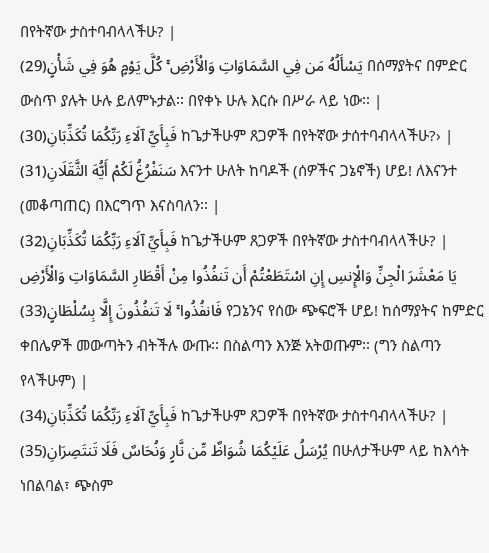በየትኛው ታስተባብላላችሁ? |
يَسْأَلُهُ مَن فِي السَّمَاوَاتِ وَالْأَرْضِ ۚ كُلَّ يَوْمٍ هُوَ فِي شَأْنٍ(29) በሰማያትና በምድር ውስጥ ያሉት ሁሉ ይለምኑታል፡፡ በየቀኑ ሁሉ እርሱ በሥራ ላይ ነው፡፡ |
فَبِأَيِّ آلَاءِ رَبِّكُمَا تُكَذِّبَانِ(30) ከጌታችሁም ጸጋዎች በየትኛው ታሰተባብላላችሁ?› |
سَنَفْرُغُ لَكُمْ أَيُّهَ الثَّقَلَانِ(31) እናንተ ሁለት ከባዶች (ሰዎችና ጋኔኖች) ሆይ! ለእናንተ (መቆጣጠር) በእርግጥ እናስባለን፡፡ |
فَبِأَيِّ آلَاءِ رَبِّكُمَا تُكَذِّبَانِ(32) ከጌታችሁም ጸጋዎች በየትኛው ታስተባብላላችሁ? |
يَا مَعْشَرَ الْجِنِّ وَالْإِنسِ إِنِ اسْتَطَعْتُمْ أَن تَنفُذُوا مِنْ أَقْطَارِ السَّمَاوَاتِ وَالْأَرْضِ فَانفُذُوا ۚ لَا تَنفُذُونَ إِلَّا بِسُلْطَانٍ(33) የጋኔንና የሰው ጭፍሮች ሆይ! ከሰማያትና ከምድር ቀበሌዎች መውጣትን ብትችሉ ውጡ፡፡ በስልጣን እንጅ አትወጡም፡፡ (ግን ስልጣን የላችሁም) |
فَبِأَيِّ آلَاءِ رَبِّكُمَا تُكَذِّبَانِ(34) ከጌታችሁም ጸጋዎች በየትኛው ታስተባብላላችሁ? |
يُرْسَلُ عَلَيْكُمَا شُوَاظٌ مِّن نَّارٍ وَنُحَاسٌ فَلَا تَنتَصِرَانِ(35) በሁለታችሁም ላይ ከእሳት ነበልባል፣ ጭስም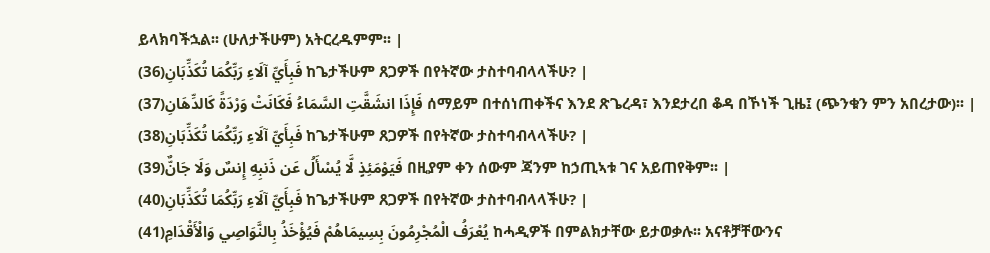ይላክባችኋል፡፡ (ሁለታችሁም) አትርረዱምም፡፡ |
فَبِأَيِّ آلَاءِ رَبِّكُمَا تُكَذِّبَانِ(36) ከጌታችሁም ጸጋዎች በየትኛው ታስተባብላላችሁ? |
فَإِذَا انشَقَّتِ السَّمَاءُ فَكَانَتْ وَرْدَةً كَالدِّهَانِ(37) ሰማይም በተሰነጠቀችና እንደ ጽጌረዳ፣ እንደታረበ ቆዳ በኾነች ጊዜ፤ (ጭንቁን ምን አበረታው)፡፡ |
فَبِأَيِّ آلَاءِ رَبِّكُمَا تُكَذِّبَانِ(38) ከጌታችሁም ጸጋዎች በየትኛው ታስተባብላላችሁ? |
فَيَوْمَئِذٍ لَّا يُسْأَلُ عَن ذَنبِهِ إِنسٌ وَلَا جَانٌّ(39) በዚያም ቀን ሰውም ጃንም ከኃጢኣቱ ገና አይጠየቅም፡፡ |
فَبِأَيِّ آلَاءِ رَبِّكُمَا تُكَذِّبَانِ(40) ከጌታችሁም ጸጋዎች በየትኛው ታስተባብላላችሁ? |
يُعْرَفُ الْمُجْرِمُونَ بِسِيمَاهُمْ فَيُؤْخَذُ بِالنَّوَاصِي وَالْأَقْدَامِ(41) ከሓዲዎች በምልክታቸው ይታወቃሉ፡፡ አናቶቻቸውንና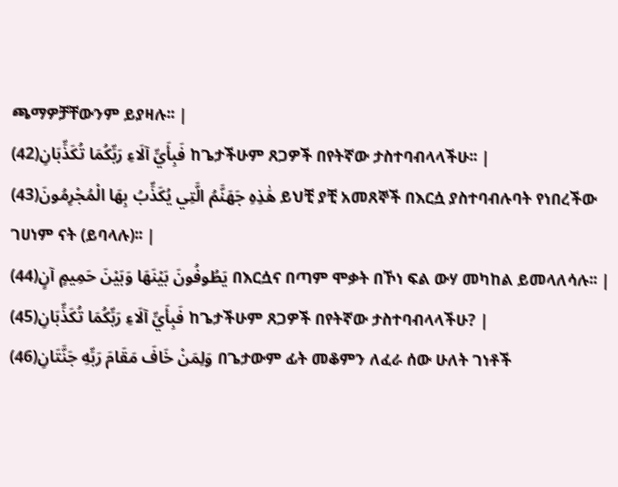ጫማዎቻቸውንም ይያዛሉ፡፡ |
فَبِأَيِّ آلَاءِ رَبِّكُمَا تُكَذِّبَانِ(42) ከጌታችሁም ጸጋዎች በየትኛው ታስተባብላላችሁ፡፡ |
هَٰذِهِ جَهَنَّمُ الَّتِي يُكَذِّبُ بِهَا الْمُجْرِمُونَ(43) ይህቺ ያቺ አመጸኞች በእርሷ ያስተባብሉባት የነበረችው ገሀነም ናት (ይባላሉ)፡፡ |
يَطُوفُونَ بَيْنَهَا وَبَيْنَ حَمِيمٍ آنٍ(44) በእርሷና በጣም ሞቃት በኾነ ፍል ውሃ መካከል ይመላለሳሉ፡፡ |
فَبِأَيِّ آلَاءِ رَبِّكُمَا تُكَذِّبَانِ(45) ከጌታችሁም ጸጋዎች በየትኛው ታስተባብላላችሁ? |
وَلِمَنْ خَافَ مَقَامَ رَبِّهِ جَنَّتَانِ(46) በጌታውም ፊት መቆምን ለፈራ ሰው ሁለት ገነቶች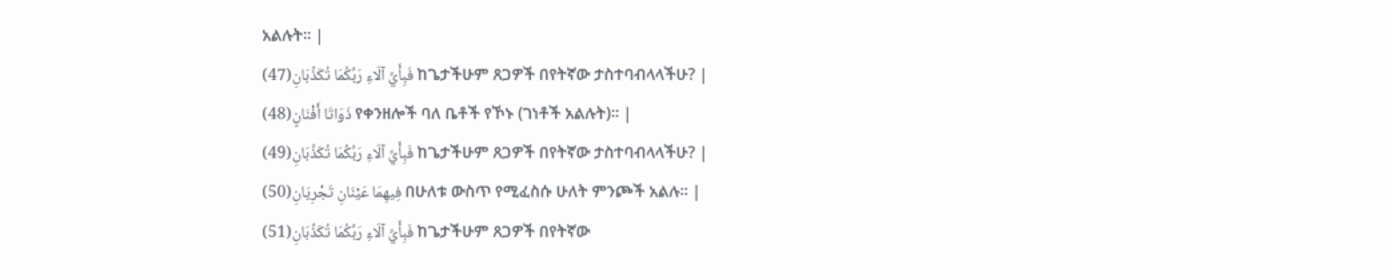አልሉት፡፡ |
فَبِأَيِّ آلَاءِ رَبِّكُمَا تُكَذِّبَانِ(47) ከጌታችሁም ጸጋዎች በየትኛው ታስተባብላላችሁ? |
ذَوَاتَا أَفْنَانٍ(48) የቀንዘሎች ባለ ቤቶች የኾኑ (ገነቶች አልሉት)፡፡ |
فَبِأَيِّ آلَاءِ رَبِّكُمَا تُكَذِّبَانِ(49) ከጌታችሁም ጸጋዎች በየትኛው ታስተባብላላችሁ? |
فِيهِمَا عَيْنَانِ تَجْرِيَانِ(50) በሁለቱ ውስጥ የሚፈስሱ ሁለት ምንጮች አልሉ፡፡ |
فَبِأَيِّ آلَاءِ رَبِّكُمَا تُكَذِّبَانِ(51) ከጌታችሁም ጸጋዎች በየትኛው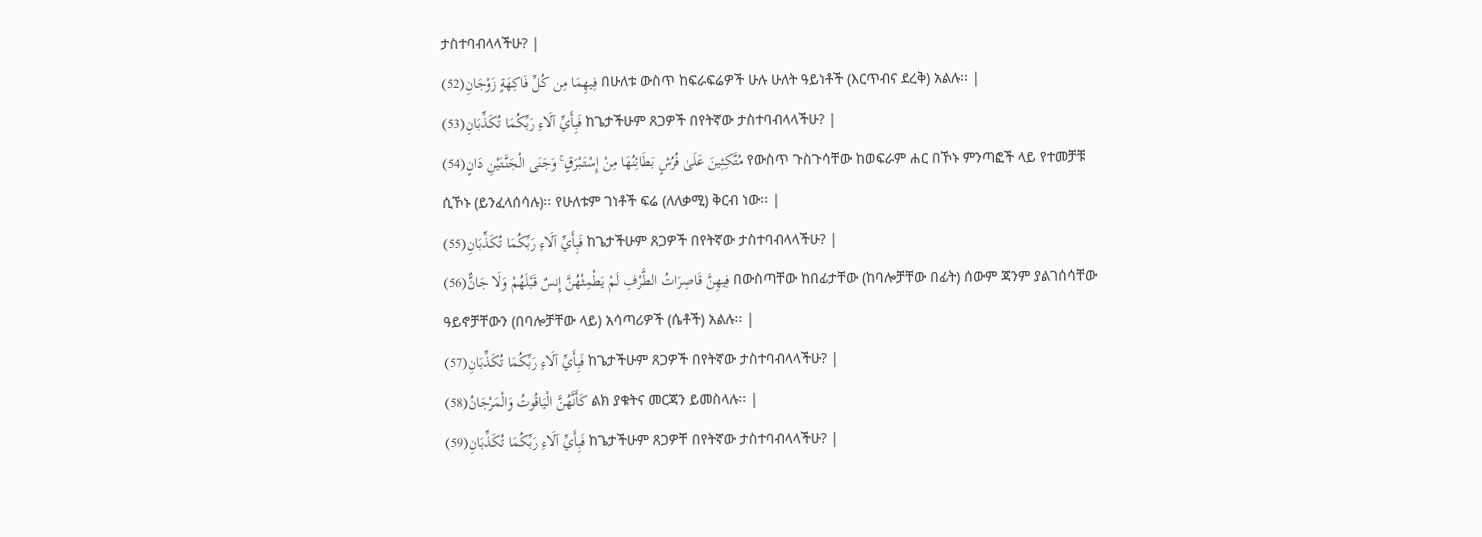ታስተባብላላችሁ? |
فِيهِمَا مِن كُلِّ فَاكِهَةٍ زَوْجَانِ(52) በሁለቱ ውስጥ ከፍራፍሬዎች ሁሉ ሁለት ዓይነቶች (እርጥብና ደረቅ) አልሉ፡፡ |
فَبِأَيِّ آلَاءِ رَبِّكُمَا تُكَذِّبَانِ(53) ከጌታችሁም ጸጋዎች በየትኛው ታስተባብላላችሁ? |
مُتَّكِئِينَ عَلَىٰ فُرُشٍ بَطَائِنُهَا مِنْ إِسْتَبْرَقٍ ۚ وَجَنَى الْجَنَّتَيْنِ دَانٍ(54) የውስጥ ጉስጉሳቸው ከወፍራም ሐር በኾኑ ምንጣፎች ላይ የተመቻቹ ሲኾኑ (ይንፈላሰሳሉ)፡፡ የሁለቱም ገነቶች ፍሬ (ለለቃሚ) ቅርብ ነው፡፡ |
فَبِأَيِّ آلَاءِ رَبِّكُمَا تُكَذِّبَانِ(55) ከጌታችሁም ጸጋዎች በየትኛው ታስተባብላላችሁ? |
فِيهِنَّ قَاصِرَاتُ الطَّرْفِ لَمْ يَطْمِثْهُنَّ إِنسٌ قَبْلَهُمْ وَلَا جَانٌّ(56) በውስጣቸው ከበፊታቸው (ከባሎቻቸው በፊት) ሰውም ጃንም ያልገሰሳቸው ዓይኖቻቸውን (በባሎቻቸው ላይ) አሳጣሪዎች (ሴቶች) አልሉ፡፡ |
فَبِأَيِّ آلَاءِ رَبِّكُمَا تُكَذِّبَانِ(57) ከጌታችሁም ጸጋዎች በየትኛው ታስተባብላላችሁ? |
كَأَنَّهُنَّ الْيَاقُوتُ وَالْمَرْجَانُ(58) ልክ ያቁትና መርጃን ይመስላሉ፡፡ |
فَبِأَيِّ آلَاءِ رَبِّكُمَا تُكَذِّبَانِ(59) ከጌታችሁም ጸጋዎቸ በየትኛው ታስተባብላላችሁ? |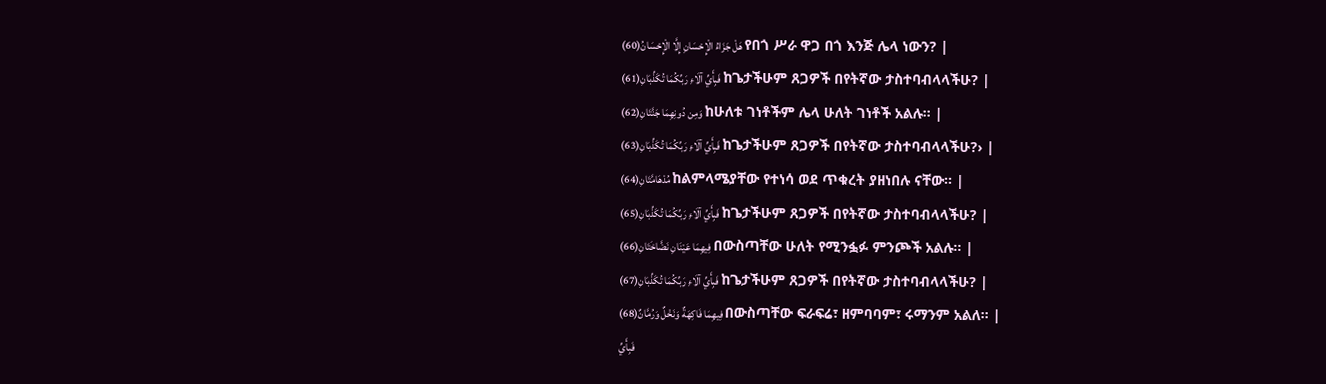هَلْ جَزَاءُ الْإِحْسَانِ إِلَّا الْإِحْسَانُ(60) የበጎ ሥራ ዋጋ በጎ እንጅ ሌላ ነውን? |
فَبِأَيِّ آلَاءِ رَبِّكُمَا تُكَذِّبَانِ(61) ከጌታችሁም ጸጋዎች በየትኛው ታስተባብላላችሁ? |
وَمِن دُونِهِمَا جَنَّتَانِ(62) ከሁለቱ ገነቶችም ሌላ ሁለት ገነቶች አልሉ፡፡ |
فَبِأَيِّ آلَاءِ رَبِّكُمَا تُكَذِّبَانِ(63) ከጌታችሁም ጸጋዎች በየትኛው ታስተባብላላችሁ?› |
مُدْهَامَّتَانِ(64) ከልምላሜያቸው የተነሳ ወደ ጥቁረት ያዘነበሉ ናቸው፡፡ |
فَبِأَيِّ آلَاءِ رَبِّكُمَا تُكَذِّبَانِ(65) ከጌታችሁም ጸጋዎች በየትኛው ታስተባብላላችሁ? |
فِيهِمَا عَيْنَانِ نَضَّاخَتَانِ(66) በውስጣቸው ሁለት የሚንፏፉ ምንጮች አልሉ፡፡ |
فَبِأَيِّ آلَاءِ رَبِّكُمَا تُكَذِّبَانِ(67) ከጌታችሁም ጸጋዎች በየትኛው ታስተባብላላችሁ? |
فِيهِمَا فَاكِهَةٌ وَنَخْلٌ وَرُمَّانٌ(68) በውስጣቸው ፍራፍሬ፣ ዘምባባም፣ ሩማንም አልለ፡፡ |
فَبِأَيِّ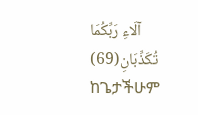آلَاءِ رَبِّكُمَا تُكَذِّبَانِ(69) ከጌታችሁም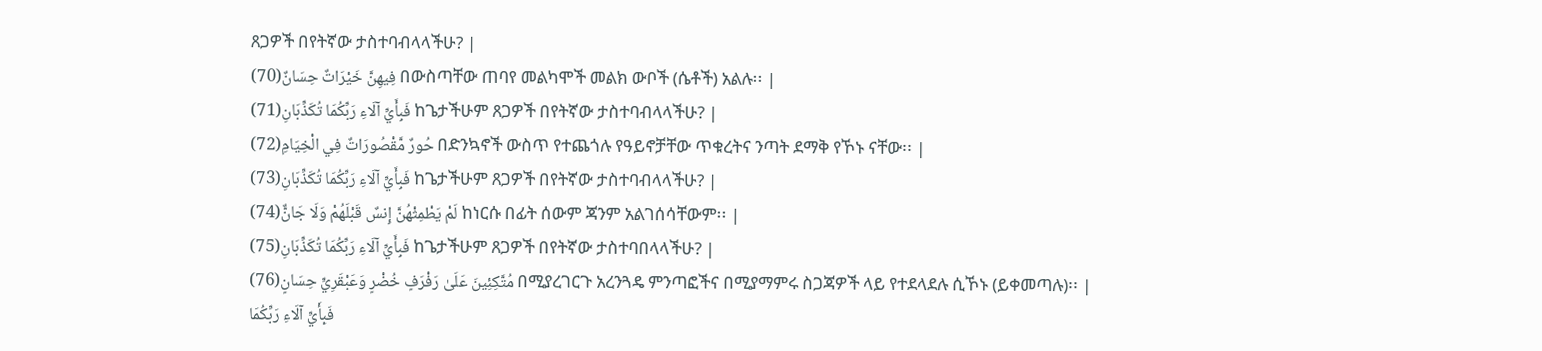ጸጋዎች በየትኛው ታስተባብላላችሁ? |
فِيهِنَّ خَيْرَاتٌ حِسَانٌ(70) በውስጣቸው ጠባየ መልካሞች መልክ ውቦች (ሴቶች) አልሉ፡፡ |
فَبِأَيِّ آلَاءِ رَبِّكُمَا تُكَذِّبَانِ(71) ከጌታችሁም ጸጋዎች በየትኛው ታስተባብላላችሁ? |
حُورٌ مَّقْصُورَاتٌ فِي الْخِيَامِ(72) በድንኳኖች ውስጥ የተጨጎሉ የዓይኖቻቸው ጥቁረትና ንጣት ደማቅ የኾኑ ናቸው፡፡ |
فَبِأَيِّ آلَاءِ رَبِّكُمَا تُكَذِّبَانِ(73) ከጌታችሁም ጸጋዎች በየትኛው ታስተባብላላችሁ? |
لَمْ يَطْمِثْهُنَّ إِنسٌ قَبْلَهُمْ وَلَا جَانٌّ(74) ከነርሱ በፊት ሰውም ጃንም አልገሰሳቸውም፡፡ |
فَبِأَيِّ آلَاءِ رَبِّكُمَا تُكَذِّبَانِ(75) ከጌታችሁም ጸጋዎች በየትኛው ታስተባበላላችሁ? |
مُتَّكِئِينَ عَلَىٰ رَفْرَفٍ خُضْرٍ وَعَبْقَرِيٍّ حِسَانٍ(76) በሚያረገርጉ አረንጓዴ ምንጣፎችና በሚያማምሩ ስጋጃዎች ላይ የተደላደሉ ሲኾኑ (ይቀመጣሉ)፡፡ |
فَبِأَيِّ آلَاءِ رَبِّكُمَا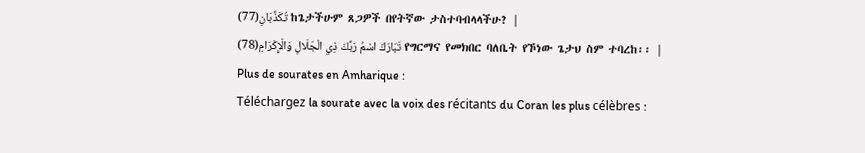تُكَذِّبَانِ(77) ከጌታችሁም ጸጋዎች በየትኛው ታስተባብላላችሁ? |
تَبَارَكَ اسْمُ رَبِّكَ ذِي الْجَلَالِ وَالْإِكْرَامِ(78) የግርማና የመክበር ባለቤት የኾነው ጌታህ ስም ተባረከ፡፡ |
Plus de sourates en Amharique :
Téléchargez la sourate avec la voix des récitants du Coran les plus célèbres :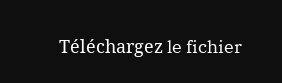Téléchargez le fichier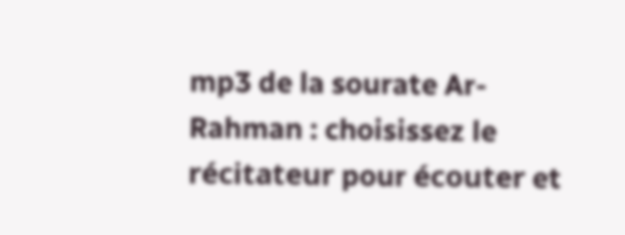mp3 de la sourate Ar-Rahman : choisissez le récitateur pour écouter et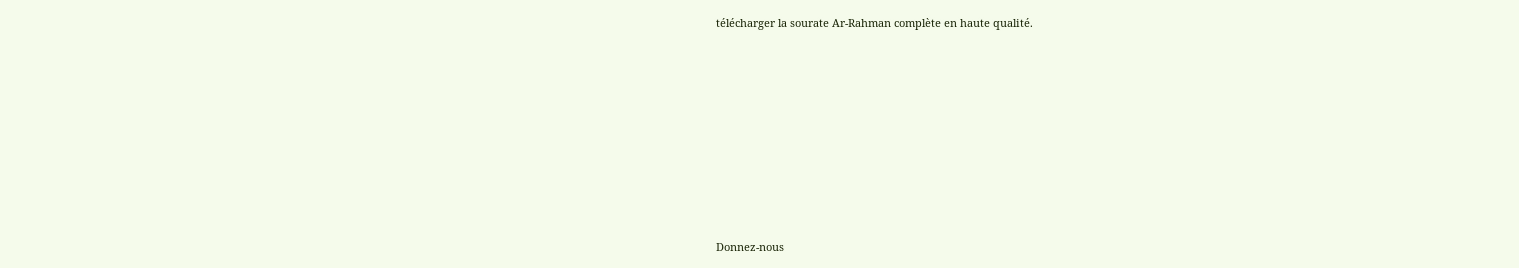télécharger la sourate Ar-Rahman complète en haute qualité.















Donnez-nous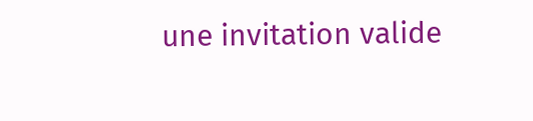une invitation valide